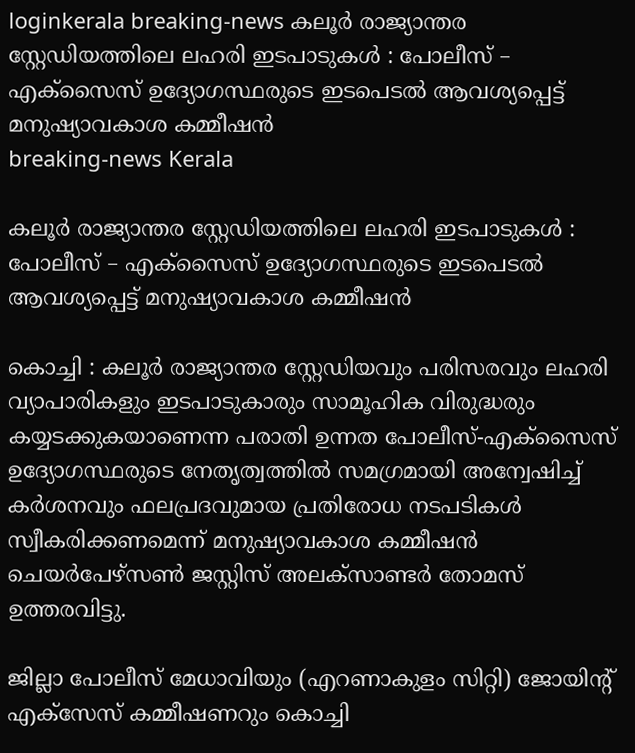loginkerala breaking-news കലൂർ രാജ്യാന്തര സ്റ്റേഡിയത്തിലെ ലഹരി ഇടപാടുകൾ : പോലീസ് – എക്സൈസ് ഉദ്യോഗസ്ഥരുടെ ഇടപെടൽ ആവശ്യപ്പെട്ട് മനുഷ്യാവകാശ കമ്മീഷൻ
breaking-news Kerala

കലൂർ രാജ്യാന്തര സ്റ്റേഡിയത്തിലെ ലഹരി ഇടപാടുകൾ : പോലീസ് – എക്സൈസ് ഉദ്യോഗസ്ഥരുടെ ഇടപെടൽ ആവശ്യപ്പെട്ട് മനുഷ്യാവകാശ കമ്മീഷൻ

കൊച്ചി : കലൂർ രാജ്യാന്തര സ്റ്റേഡിയവും പരിസരവും ലഹരി വ്യാപാരികളും ഇടപാടുകാരും സാമൂഹിക വിരുദ്ധരും കയ്യടക്കുകയാണെന്ന പരാതി ഉന്നത പോലീസ്-എക്സൈസ് ഉദ്യോഗസ്ഥരുടെ നേതൃത്വത്തിൽ സമഗ്രമായി അന്വേഷിച്ച് കർശനവും ഫലപ്രദവുമായ പ്രതിരോധ നടപടികൾ സ്വീകരിക്കണമെന്ന് മനുഷ്യാവകാശ കമ്മീഷൻ ചെയർപേഴ്സൺ ജസ്റ്റിസ് അലക്സാണ്ടർ തോമസ് ഉത്തരവിട്ടു.

ജില്ലാ പോലീസ് മേധാവിയും (എറണാകുളം സിറ്റി) ജോയിന്റ് എക്സേസ് കമ്മീഷണറും കൊച്ചി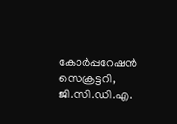കോർപ്പറേഷൻ സെക്രട്ടറി, ജി.സി.ഡി.എ.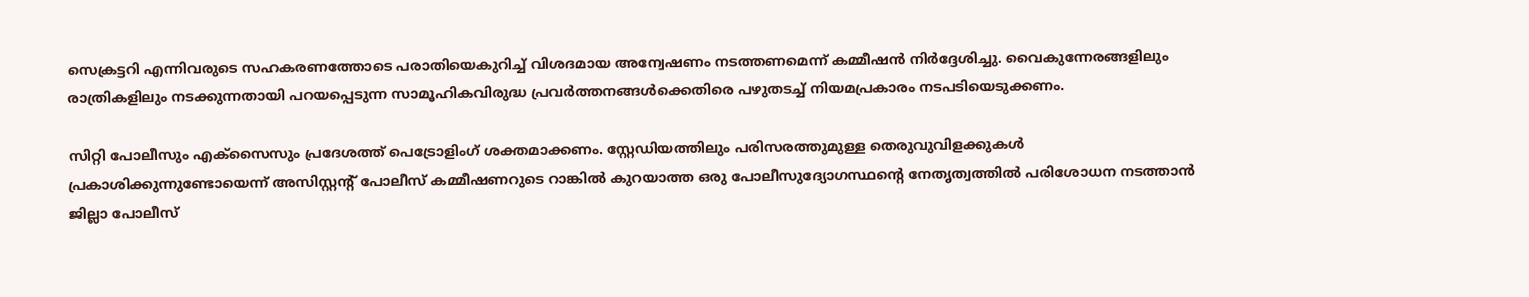സെക്രട്ടറി എന്നിവരുടെ സഹകരണത്തോടെ പരാതിയെകുറിച്ച് വിശദമായ അന്വേഷണം നടത്തണമെന്ന് കമ്മീഷൻ നിർദ്ദേശിച്ചു. വൈകുന്നേരങ്ങളിലും രാത്രികളിലും നടക്കുന്നതായി പറയപ്പെടുന്ന സാമൂഹികവിരുദ്ധ പ്രവർത്തനങ്ങൾക്കെതിരെ പഴുതടച്ച് നിയമപ്രകാരം നടപടിയെടുക്കണം.

സിറ്റി പോലീസും എക്സൈസും പ്രദേശത്ത് പെട്രോളിംഗ് ശക്തമാക്കണം. സ്റ്റേഡിയത്തിലും പരിസരത്തുമുള്ള തെരുവുവിളക്കുകൾ പ്രകാശിക്കുന്നുണ്ടോയെന്ന് അസിസ്റ്റന്റ് പോലീസ് കമ്മീഷണറുടെ റാങ്കിൽ കുറയാത്ത ഒരു പോലീസുദ്യോഗസ്ഥന്റെ നേതൃത്വത്തിൽ പരിശോധന നടത്താൻ ജില്ലാ പോലീസ്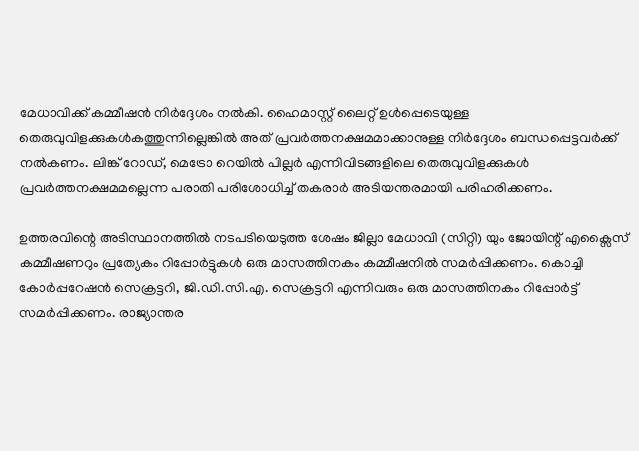മേധാവിക്ക് കമ്മീഷൻ നിർദ്ദേശം നൽകി. ഹൈമാസ്റ്റ് ലൈറ്റ് ഉൾപ്പെടെയുള്ള തെരുവുവിളക്കുകൾകത്തുന്നില്ലെങ്കിൽ അത് പ്രവർത്തനക്ഷമമാക്കാനുള്ള നിർദ്ദേശം ബന്ധപ്പെട്ടവർക്ക് നൽകണം. ലിങ്ക് റോഡ്, മെട്രോ റെയിൽ പില്ലർ എന്നിവിടങ്ങളിലെ തെരുവുവിളക്കുകൾ പ്രവർത്തനക്ഷമമല്ലെന്ന പരാതി പരിശോധിച്ച് തകരാർ അടിയന്തരമായി പരിഹരിക്കണം.

ഉത്തരവിന്റെ അടിസ്ഥാനത്തിൽ നടപടിയെടുത്ത ശേഷം ജില്ലാ മേധാവി (സിറ്റി) യും ജോയിന്റ് എക്സൈസ് കമ്മീഷണറും പ്രത്യേകം റിപ്പോർട്ടുകൾ ഒരു മാസത്തിനകം കമ്മീഷനിൽ സമർപ്പിക്കണം. കൊച്ചി കോർപ്പറേഷൻ സെക്രട്ടറി, ജി.ഡി.സി.എ. സെക്രട്ടറി എന്നിവരും ഒരു മാസത്തിനകം റിപ്പോർട്ട് സമർപ്പിക്കണം. രാജ്യാന്തര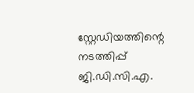സ്റ്റേഡിയത്തിന്റെ നടത്തിപ്പ് ജി.ഡി.സി.എ.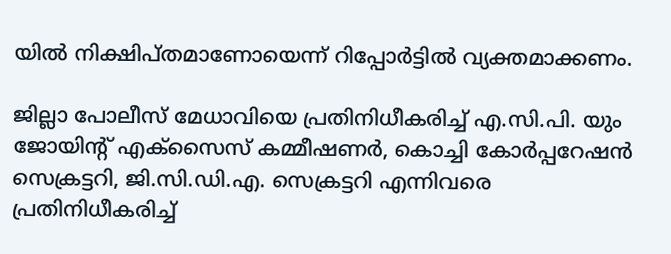യിൽ നിക്ഷിപ്തമാണോയെന്ന് റിപ്പോർട്ടിൽ വ്യക്തമാക്കണം.

ജില്ലാ പോലീസ് മേധാവിയെ പ്രതിനിധീകരിച്ച് എ.സി.പി. യും ജോയിന്റ് എക്സൈസ് കമ്മീഷണർ, കൊച്ചി കോർപ്പറേഷൻ സെക്രട്ടറി, ജി.സി.ഡി.എ. സെക്രട്ടറി എന്നിവരെ പ്രതിനിധീകരിച്ച്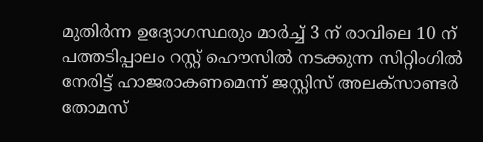മുതിർന്ന ഉദ്യോഗസ്ഥരും മാർച്ച് 3 ന് രാവിലെ 10 ന് പത്തടിപ്പാലം റസ്റ്റ് ഹൌസിൽ നടക്കുന്ന സിറ്റിംഗിൽ നേരിട്ട് ഹാജരാകണമെന്ന് ജസ്റ്റിസ് അലക്സാണ്ടർ തോമസ്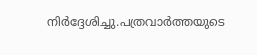നിർദ്ദേശിച്ചു.പത്രവാർത്തയുടെ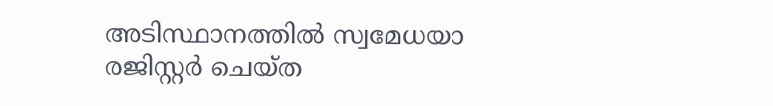അടിസ്ഥാനത്തിൽ സ്വമേധയാ രജിസ്റ്റർ ചെയ്ത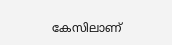കേസിലാണ്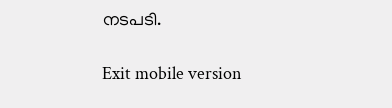നടപടി.

Exit mobile version